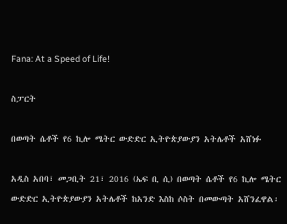Fana: At a Speed of Life!

ስፓርት

በወጣት ሴቶች የ6 ኪሎ ሜትር ውድድር ኢትዮጵያውያን አትሌቶች አሸነፉ

አዲስ አበባ፣ መጋቢት 21፣ 2016 (ኤፍ ቢ ሲ) በወጣት ሴቶች የ6 ኪሎ ሜትር ውድድር ኢትዮጵያውያን አትሌቶች ከአንድ እስከ ሶስት በመውጣት አሸንፈዋል፡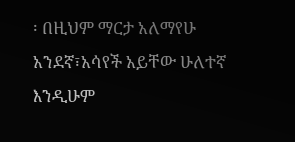፡ በዚህም ማርታ አለማየሁ አንደኛ፣አሳየች አይቸው ሁለተኛ እንዲሁም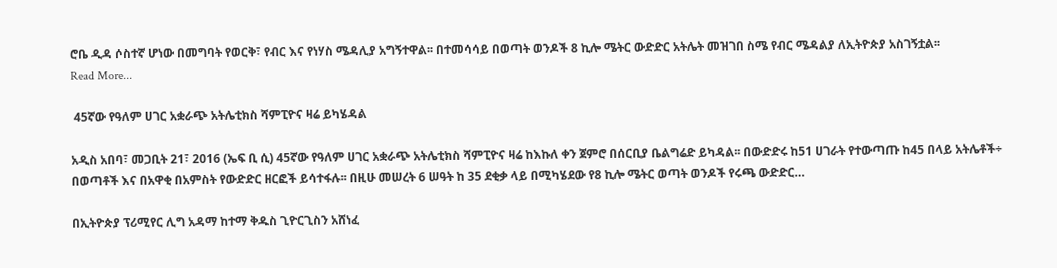ሮቤ ዲዳ ሶስተኛ ሆነው በመግባት የወርቅ፣ የብር እና የነሃስ ሜዳሊያ አግኝተዋል፡፡ በተመሳሳይ በወጣት ወንዶች 8 ኪሎ ሜትር ውድድር አትሌት መዝገበ ስሜ የብር ሜዳልያ ለኢትዮጵያ አስገኝቷል፡፡
Read More...

 45ኛው የዓለም ሀገር አቋራጭ አትሌቲክስ ሻምፒዮና ዛሬ ይካሄዳል

አዲስ አበባ፣ መጋቢት 21፣ 2016 (ኤፍ ቢ ሲ) 45ኛው የዓለም ሀገር አቋራጭ አትሌቲክስ ሻምፒዮና ዛሬ ከእኩለ ቀን ጀምሮ በሰርቢያ ቤልግሬድ ይካዳል፡፡ በውድድሩ ከ51 ሀገራት የተውጣጡ ከ45 በላይ አትሌቶች÷ በወጣቶች እና በአዋቂ በአምስት የውድድር ዘርፎች ይሳተፋሉ፡፡ በዚሁ መሠረት 6 ሠዓት ከ 35 ደቂቃ ላይ በሚካሄደው የ8 ኪሎ ሜትር ወጣት ወንዶች የሩጫ ውድድር…

በኢትዮጵያ ፕሪሚየር ሊግ አዳማ ከተማ ቅዱስ ጊዮርጊስን አሸነፈ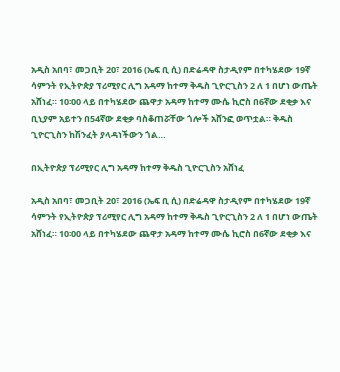አዲስ አበባ፣ መጋቢት 20፣ 2016 (ኤፍ ቢ ሲ) በድሬዳዋ ስታዲየም በተካሄደው 19ኛ ሳምንት የኢትዮጵያ ፕሪሚየር ሊግ አዳማ ከተማ ቅዱስ ጊዮርጊስን 2 ለ 1 በሆነ ውጤት አሸነፈ። 10፡00 ላይ በተካሄደው ጨዋታ አዳማ ከተማ ሙሴ ኪሮስ በ6ኛው ደቂቃ እና ቢኒያም አይተን በ54ኛው ደቂቃ ባስቆጠሯቸው ጎሎች አሸንፎ ወጥቷል። ቅዱስ ጊዮርጊስን ከሽንፈት ያላዳነችውን ጎል…

በኢትዮጵያ ፕሪሚየር ሊግ አዳማ ከተማ ቅዱስ ጊዮርጊስን አሸነፈ

አዲስ አበባ፣ መጋቢት 20፣ 2016 (ኤፍ ቢ ሲ) በድሬዳዋ ስታዲየም በተካሄደው 19ኛ ሳምንት የኢትዮጵያ ፕሪሚየር ሊግ አዳማ ከተማ ቅዱስ ጊዮርጊስን 2 ለ 1 በሆነ ውጤት አሸነፈ። 10፡00 ላይ በተካሄደው ጨዋታ አዳማ ከተማ ሙሴ ኪሮስ በ6ኛው ደቂቃ እና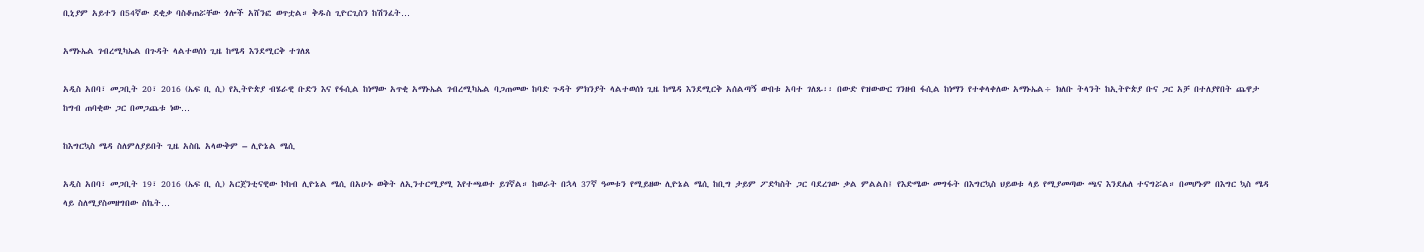ቢኒያም አይተን በ54ኛው ደቂቃ ባስቆጠሯቸው ጎሎች አሸንፎ ወጥቷል። ቅዱስ ጊዮርጊስን ከሽንፈት…

አማኑኤል ገብረሚካኤል በጉዳት ላልተወሰነ ጊዜ ከሜዳ እንደሚርቅ ተገለጸ

አዲስ አበባ፣ መጋቢት 20፣ 2016 (ኤፍ ቢ ሲ) የኢትዮጵያ ብሄራዊ ቡድን እና የፋሲል ከነማው አጥቂ አማኑኤል ገብረሚካኤል ባጋጠመው ከባድ ጉዳት ምክንያት ላልተወሰነ ጊዜ ከሜዳ እንደሚርቅ አሰልጣኝ ውበቱ አባተ ገለጹ፡፡ በውድ የዝውውር ገንዘብ ፋሲል ከነማን የተቀላቀለው አማኑኤል÷ ክለቡ ትላንት ከኢትዮጵያ ቡና ጋር አቻ በተለያየበት ጨዋታ ከግብ ጠባቂው ጋር በመጋጨቱ ነው…

ከእግርኳስ ሜዳ ስለምለያይበት ጊዜ አስቤ አላውቅም – ሊዮኔል ሜሲ

አዲስ አበባ፣ መጋቢት 19፣ 2016 (ኤፍ ቢ ሲ) አርጀንቲናዊው ኮከብ ሊዮኔል ሜሲ በአሁኑ ወቅት ለኢንተርሚያሚ እየተጫወተ ይገኛል። ከወራት በኋላ 37ኛ ዓመቱን የሚይዘው ሊዮኔል ሜሲ ከቢግ ታይም ፖድካስት ጋር ባደረገው ቃል ምልልስ፤ የእድሜው መግፋት በእግርኳስ ህይወቱ ላይ የሚያመጣው ጫና እንደሌለ ተናግሯል። በመሆኑም በእግር ኳስ ሜዳ ላይ ስለሚያስመዘግበው ስኬት…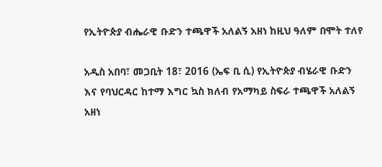የኢትዮጵያ ብሔራዊ ቡድን ተጫዋች አለልኝ አዘነ ከዚህ ዓለም በሞት ተለየ

አዲስ አበባ፣ መጋቢት 18፣ 2016 (ኤፍ ቢ ሲ) የኢትዮጵያ ብሄራዊ ቡድን እና የባህርዳር ከተማ እግር ኳስ ክለብ የአማካይ ስፍራ ተጫዋች አለልኝ አዘነ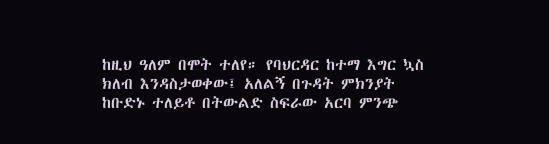ከዚህ ዓለም በሞት ተለየ። የባህርዳር ከተማ እግር ኳስ ክለብ እንዳስታወቀው፤ አለልኝ በጉዳት ምክንያት ከቡድኑ ተለይቶ በትውልድ ስፍራው አርባ ምንጭ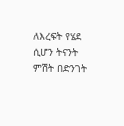ለእረፍት የሄደ ሲሆን ትናንት ምሽት በድንገት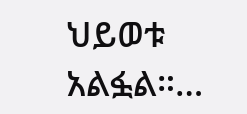ህይወቱ አልፏል።…